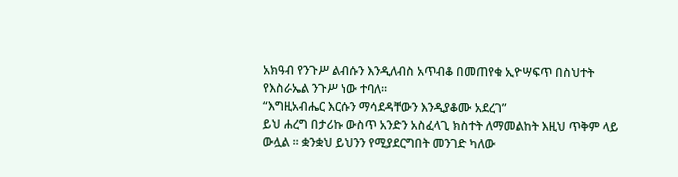አክዓብ የንጉሥ ልብሱን እንዲለብስ አጥብቆ በመጠየቁ ኢዮሣፍጥ በስህተት የእስራኤል ንጉሥ ነው ተባለ።
“እግዚአብሔር እርሱን ማሳደዳቸውን እንዲያቆሙ አደረገ”
ይህ ሐረግ በታሪኩ ውስጥ አንድን አስፈላጊ ክስተት ለማመልከት እዚህ ጥቅም ላይ ውሏል ፡፡ ቋንቋህ ይህንን የሚያደርግበት መንገድ ካለው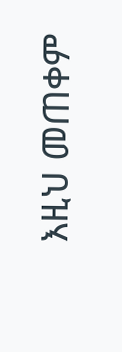እዚህ መጠቀም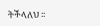ትችላለህ ፡፡